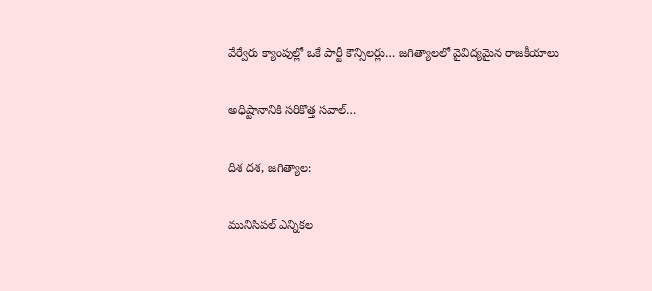వేర్వేరు క్యాంపుల్లో ఒకే పార్టీ కౌన్సిలర్లు… జగిత్యాలలో వైవిద్యమైన రాజకీయాలు

అధిష్టానానికి సరికొత్త సవాల్…

దిశ దశ, జగిత్యాల:

మునిసిపల్ ఎన్నికల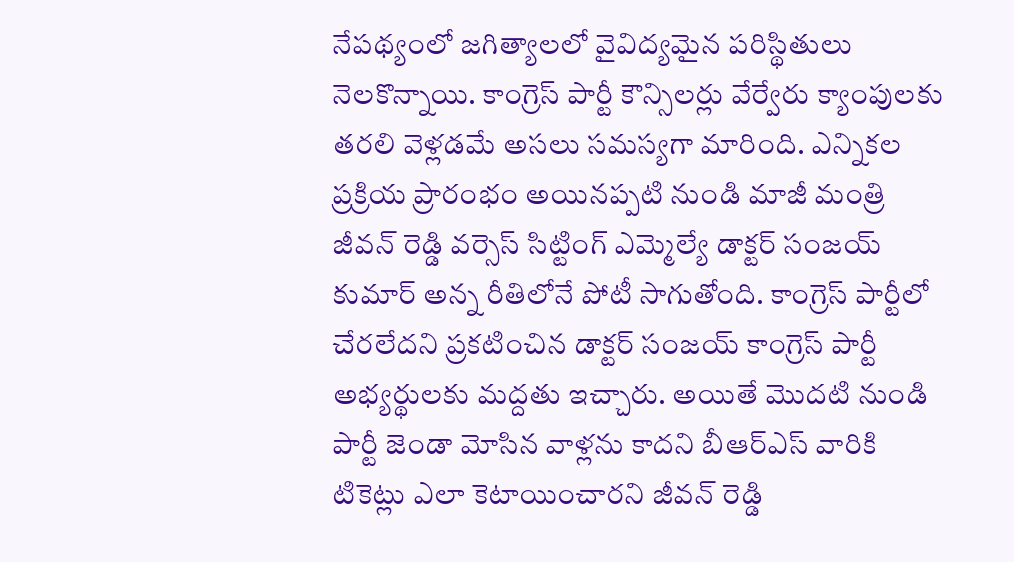నేపథ్యంలో జగిత్యాలలో వైవిద్యమైన పరిస్థితులు నెలకొన్నాయి. కాంగ్రెస్ పార్టీ కౌన్సిలర్లు వేర్వేరు క్యాంపులకు తరలి వెళ్లడమే అసలు సమస్యగా మారింది. ఎన్నికల ప్రక్రియ ప్రారంభం అయినప్పటి నుండి మాజీ మంత్రి జీవన్ రెడ్డి వర్సెస్ సిట్టింగ్ ఎమ్మెల్యే డాక్టర్ సంజయ్ కుమార్ అన్న రీతిలోనే పోటీ సాగుతోంది. కాంగ్రెస్ పార్టీలో చేరలేదని ప్రకటించిన డాక్టర్ సంజయ్ కాంగ్రెస్ పార్టీ అభ్యర్థులకు మద్దతు ఇచ్చారు. అయితే మొదటి నుండి పార్టీ జెండా మోసిన వాళ్లను కాదని బీఆర్ఎస్ వారికి టికెట్లు ఎలా కెటాయించారని జీవన్ రెడ్డి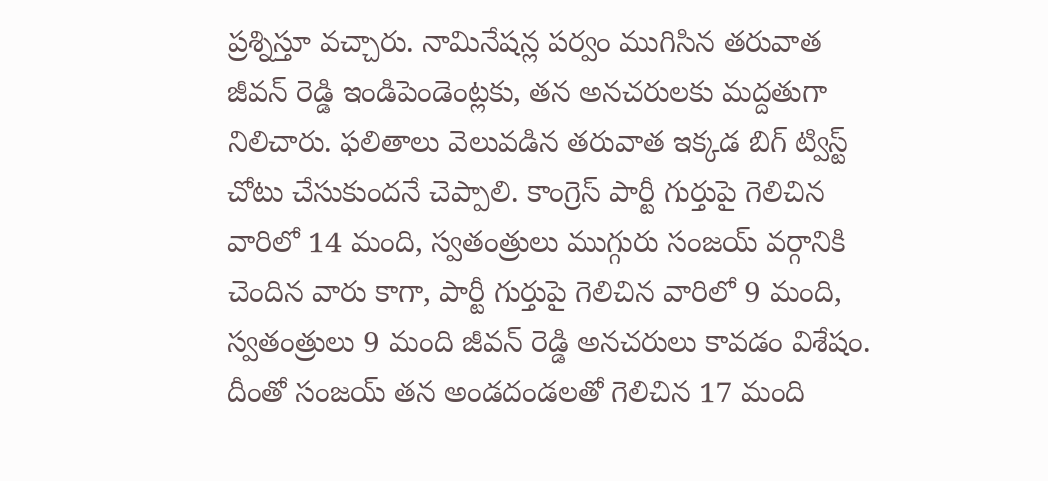ప్రశ్నిస్తూ వచ్చారు. నామినేషన్ల పర్వం ముగిసిన తరువాత జీవన్ రెడ్డి ఇండిపెండెంట్లకు, తన అనచరులకు మద్దతుగా నిలిచారు. ఫలితాలు వెలువడిన తరువాత ఇక్కడ బిగ్ ట్విస్ట్ చోటు చేసుకుందనే చెప్పాలి. కాంగ్రెస్ పార్టీ గుర్తుపై గెలిచిన వారిలో 14 మంది, స్వతంత్రులు ముగ్గురు సంజయ్ వర్గానికి చెందిన వారు కాగా, పార్టీ గుర్తుపై గెలిచిన వారిలో 9 మంది, స్వతంత్రులు 9 మంది జీవన్ రెడ్డి అనచరులు కావడం విశేషం. దీంతో సంజయ్ తన అండదండలతో గెలిచిన 17 మంది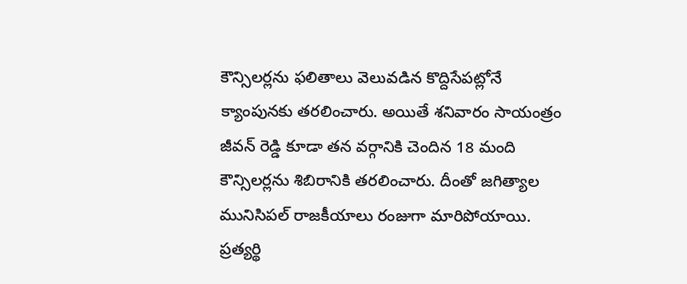కౌన్సిలర్లను ఫలితాలు వెలువడిన కొద్దిసేపట్లోనే క్యాంపునకు తరలించారు. అయితే శనివారం సాయంత్రం జీవన్ రెడ్డి కూడా తన వర్గానికి చెందిన 18 మంది కౌన్సిలర్లను శిబిరానికి తరలించారు. దీంతో జగిత్యాల మునిసిపల్ రాజకీయాలు రంజుగా మారిపోయాయి. ప్రత్యర్థి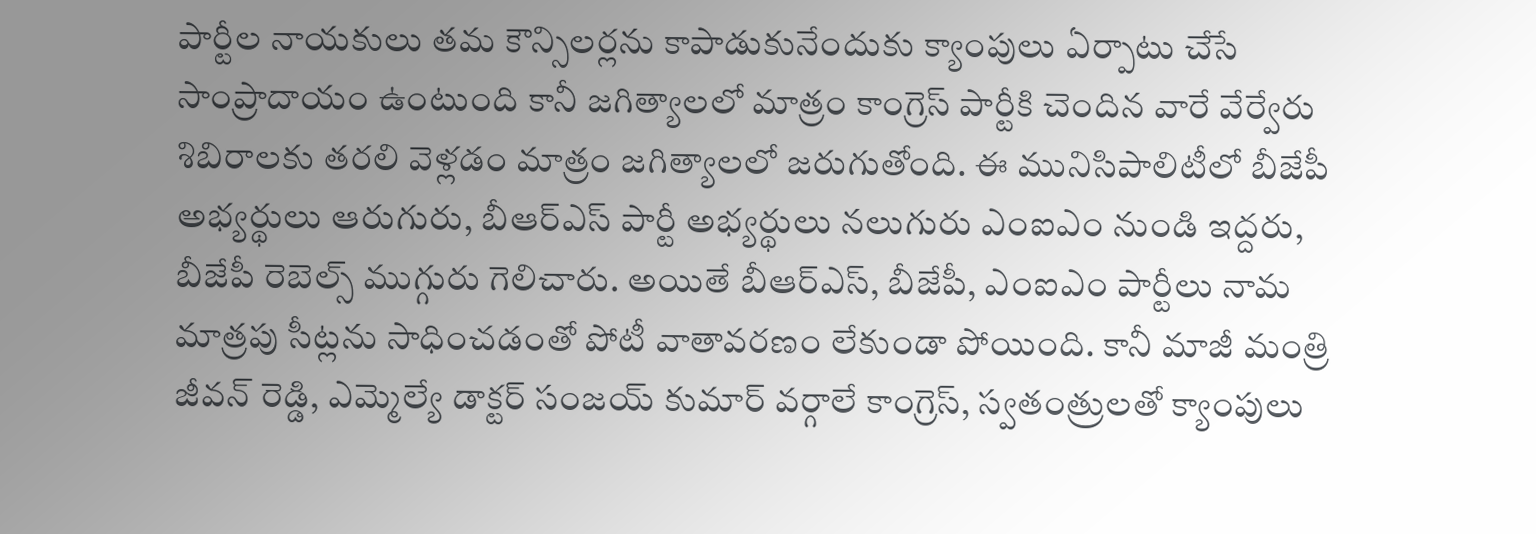పార్టీల నాయకులు తమ కౌన్సిలర్లను కాపాడుకునేందుకు క్యాంపులు ఏర్పాటు చేసే సాంప్రాదాయం ఉంటుంది కానీ జగిత్యాలలో మాత్రం కాంగ్రెస్ పార్టీకి చెందిన వారే వేర్వేరు శిబిరాలకు తరలి వెళ్లడం మాత్రం జగిత్యాలలో జరుగుతోంది. ఈ మునిసిపాలిటీలో బీజేపీ అభ్యర్థులు ఆరుగురు, బీఆర్ఎస్ పార్టీ అభ్యర్థులు నలుగురు ఎంఐఎం నుండి ఇద్దరు, బీజేపీ రెబెల్స్ ముగ్గురు గెలిచారు. అయితే బీఆర్ఎస్, బీజేపీ, ఎంఐఎం పార్టీలు నామ మాత్రపు సీట్లను సాధించడంతో పోటీ వాతావరణం లేకుండా పోయింది. కానీ మాజీ మంత్రి జీవన్ రెడ్డి, ఎమ్మెల్యే డాక్టర్ సంజయ్ కుమార్ వర్గాలే కాంగ్రెస్, స్వతంత్రులతో క్యాంపులు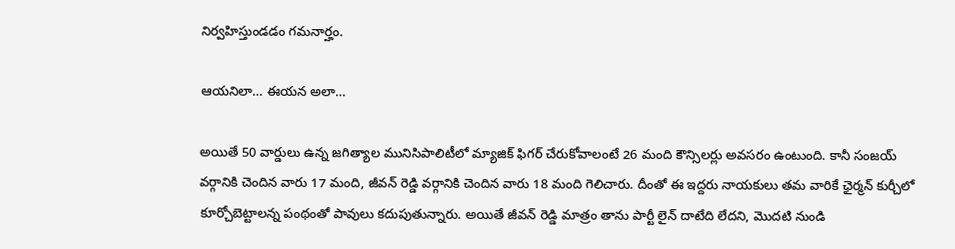నిర్వహిస్తుండడం గమనార్హం.

ఆయనిలా… ఈయన అలా…

అయితే 50 వార్డులు ఉన్న జగిత్యాల మునిసిపాలిటీలో మ్యాజిక్ ఫిగర్ చేరుకోవాలంటే 26 మంది కౌన్సిలర్లు అవసరం ఉంటుంది. కానీ సంజయ్ వర్గానికి చెందిన వారు 17 మంది, జీవన్ రెడ్డి వర్గానికి చెందిన వారు 18 మంది గెలిచారు. దీంతో ఈ ఇద్దరు నాయకులు తమ వారికే ఛైర్మన్ కుర్చీలో కూర్చోబెట్టాలన్న పంథంతో పావులు కదుపుతున్నారు. అయితే జీవన్ రెడ్డి మాత్రం తాను పార్టీ లైన్ దాటేది లేదని, మొదటి నుండి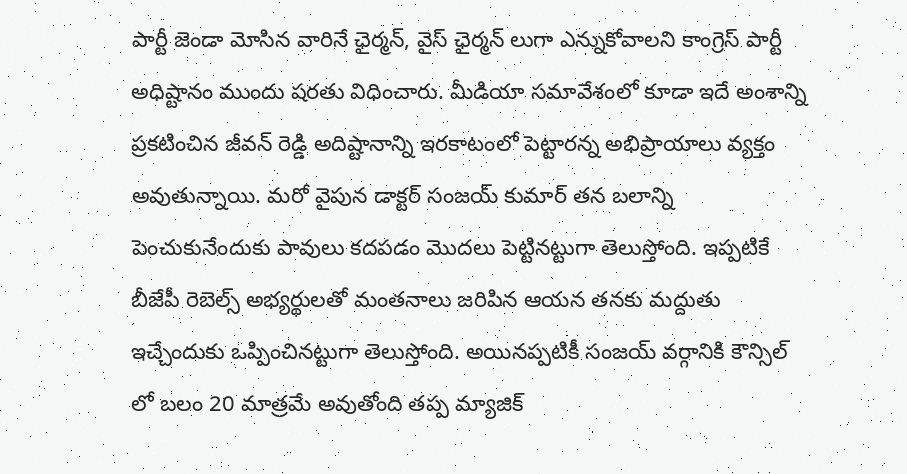పార్టీ జెండా మోసిన వారినే ఛైర్మన్, వైస్ ఛైర్మన్ లుగా ఎన్నుకోవాలని కాంగ్రెస్ పార్టీ అధిష్టానం ముందు షరతు విధించారు. మీడియా సమావేశంలో కూడా ఇదే అంశాన్ని ప్రకటించిన జీవన్ రెడ్డి అదిష్టానాన్ని ఇరకాటంలో పెట్టారన్న అభిప్రాయాలు వ్యక్తం అవుతున్నాయి. మరో వైపున డాక్టర్ సంజయ్ కుమార్ తన బలాన్ని పెంచుకునేందుకు పావులు కదపడం మొదలు పెట్టినట్టుగా తెలుస్తోంది. ఇప్పటికే బీజేపీ రెబెల్స్ అభ్యర్థులతో మంతనాలు జరిపిన ఆయన తనకు మద్దుతు ఇచ్చేందుకు ఒప్పించినట్టుగా తెలుస్తోంది. అయినప్పటికీ సంజయ్ వర్గానికి కౌన్సిల్ లో బలం 20 మాత్రమే అవుతోంది తప్ప మ్యాజిక్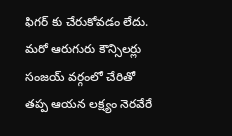ఫిగర్ కు చేరుకోవడం లేదు. మరో ఆరుగురు కౌన్సిలర్లు సంజయ్ వర్గంలో చేరితో తప్ప ఆయన లక్ష్యం నెరవేరే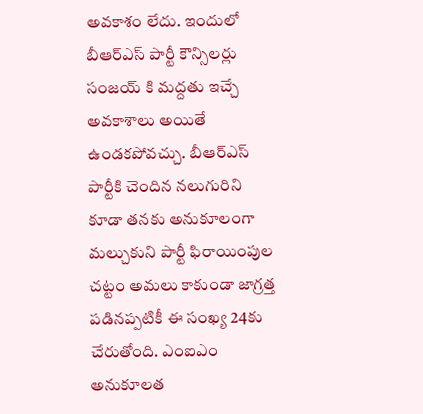అవకాశం లేదు. ఇందులో బీఆర్ఎస్ పార్టీ కౌన్సిలర్లు సంజయ్ కి మద్దతు ఇచ్చే అవకాశాలు అయితే ఉండకపోవచ్చు. బీఆర్ఎస్ పార్టీకి చెందిన నలుగురిని కూడా తనకు అనుకూలంగా మల్చుకుని పార్టీ ఫిరాయింపుల చట్టం అమలు కాకుండా జాగ్రత్త పడినప్పటికీ ఈ సంఖ్య 24కు చేరుతోంది. ఎంఐఎం అనుకూలత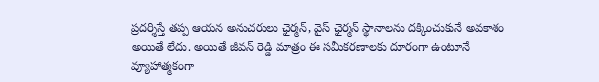ప్రదర్శిస్తే తప్ప ఆయన అనుచరులు ఛైర్మన్, వైస్ ఛైర్మన్ స్థానాలను దక్కించుకునే అవకాశం అయితే లేదు. అయితే జీవన్ రెడ్డి మాత్రం ఈ సమీకరణాలకు దూరంగా ఉంటూనే వ్యూహాత్మకంగా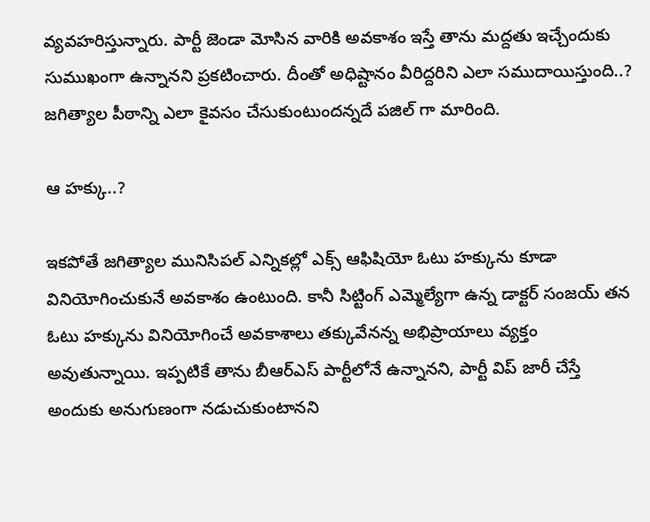వ్యవహరిస్తున్నారు. పార్టీ జెండా మోసిన వారికి అవకాశం ఇస్తే తాను మద్దతు ఇచ్చేందుకు సుముఖంగా ఉన్నానని ప్రకటించారు. దీంతో అధిష్టానం వీరిద్దరిని ఎలా సముదాయిస్తుంది..? జగిత్యాల పీఠాన్ని ఎలా కైవసం చేసుకుంటుందన్నదే పజిల్ గా మారింది.

ఆ హక్కు..?

ఇకపోతే జగిత్యాల మునిసిపల్ ఎన్నికల్లో ఎక్స్ ఆఫిషియో ఓటు హక్కును కూడా వినియోగించుకునే అవకాశం ఉంటుంది. కానీ సిట్టింగ్ ఎమ్మెల్యేగా ఉన్న డాక్టర్ సంజయ్ తన ఓటు హక్కును వినియోగించే అవకాశాలు తక్కువేనన్న అభిప్రాయాలు వ్యక్తం అవుతున్నాయి. ఇప్పటికే తాను బీఆర్ఎస్ పార్టీలోనే ఉన్నానని, పార్టీ విప్ జారీ చేస్తే అందుకు అనుగుణంగా నడుచుకుంటానని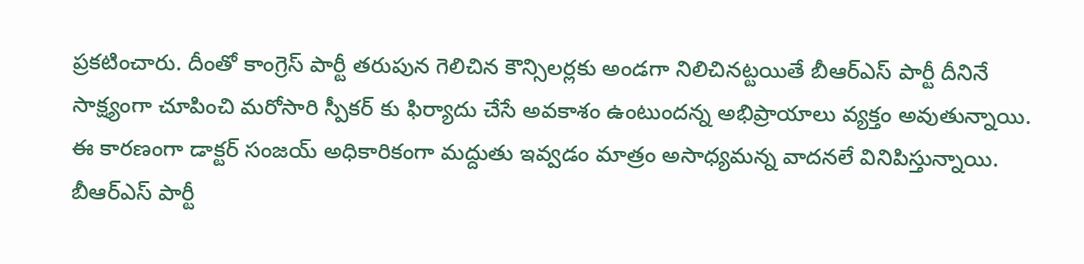ప్రకటించారు. దీంతో కాంగ్రెస్ పార్టీ తరుపున గెలిచిన కౌన్సిలర్లకు అండగా నిలిచినట్టయితే బీఆర్ఎస్ పార్టీ దీనినే సాక్ష్యంగా చూపించి మరోసారి స్పీకర్ కు ఫిర్యాదు చేసే అవకాశం ఉంటుందన్న అభిప్రాయాలు వ్యక్తం అవుతున్నాయి. ఈ కారణంగా డాక్టర్ సంజయ్ అధికారికంగా మద్దుతు ఇవ్వడం మాత్రం అసాధ్యమన్న వాదనలే వినిపిస్తున్నాయి. బీఆర్ఎస్ పార్టీ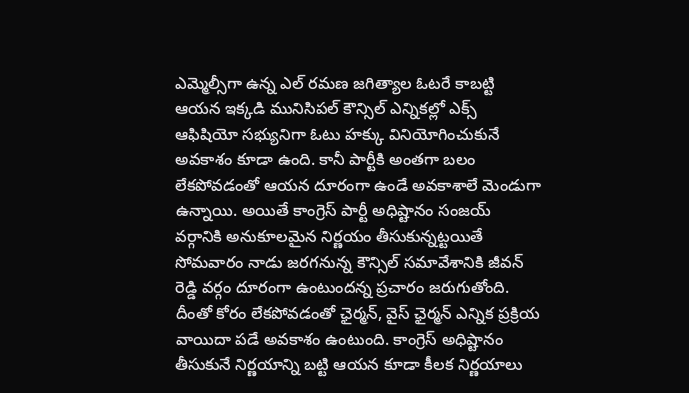ఎమ్మెల్సీగా ఉన్న ఎల్ రమణ జగిత్యాల ఓటరే కాబట్టి ఆయన ఇక్కడి మునిసిపల్ కౌన్సిల్ ఎన్నికల్లో ఎక్స్ ఆఫిషియో సభ్యునిగా ఓటు హక్కు వినియోగించుకునే అవకాశం కూడా ఉంది. కానీ పార్టీకి అంతగా బలం లేకపోవడంతో ఆయన దూరంగా ఉండే అవకాశాలే మెండుగా ఉన్నాయి. అయితే కాంగ్రెస్ పార్టీ అధిష్టానం సంజయ్ వర్గానికి అనుకూలమైన నిర్ణయం తీసుకున్నట్టయితే సోమవారం నాడు జరగనున్న కౌన్సిల్ సమావేశానికి జీవన్ రెడ్డి వర్గం దూరంగా ఉంటుందన్న ప్రచారం జరుగుతోంది. దీంతో కోరం లేకపోవడంతో ఛైర్మన్, వైస్ ఛైర్మన్ ఎన్నిక ప్రక్రియ వాయిదా పడే అవకాశం ఉంటుంది. కాంగ్రెస్ అధిష్టానం తీసుకునే నిర్ణయాన్ని బట్టి ఆయన కూడా కీలక నిర్ణయాలు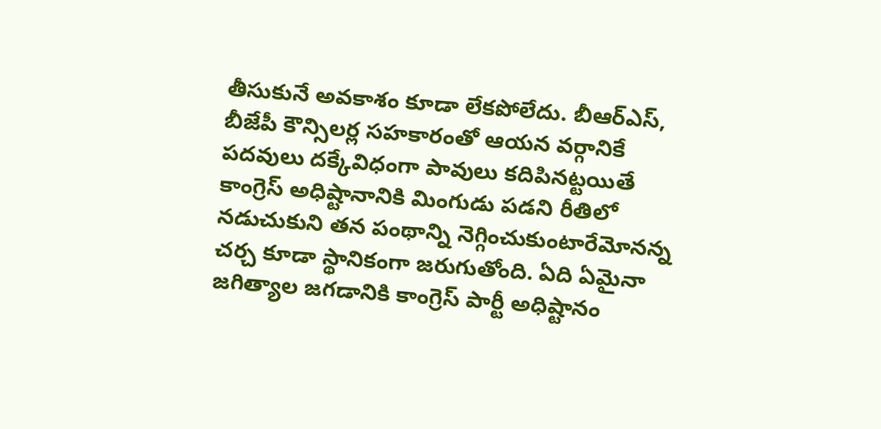తీసుకునే అవకాశం కూడా లేకపోలేదు. బీఆర్ఎస్, బీజేపీ కౌన్సిలర్ల సహకారంతో ఆయన వర్గానికే పదవులు దక్కేవిధంగా పావులు కదిపినట్టయితే కాంగ్రెస్ అధిష్టానానికి మింగుడు పడని రీతిలో నడుచుకుని తన పంథాన్ని నెగ్గించుకుంటారేమోనన్న చర్చ కూడా స్థానికంగా జరుగుతోంది. ఏది ఏమైనా జగిత్యాల జగడానికి కాంగ్రెస్ పార్టీ అధిష్టానం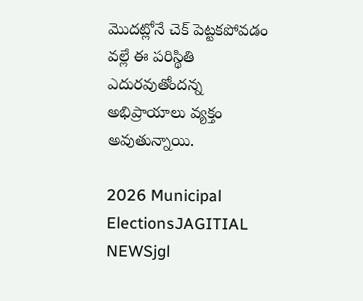మొదట్లోనే చెక్ పెట్టకపోవడం వల్లే ఈ పరిస్థితి ఎదురవుతోందన్న అభిప్రాయాలు వ్యక్తం అవుతున్నాయి.

2026 Municipal ElectionsJAGITIAL NEWSjgl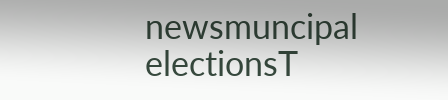newsmuncipal electionsT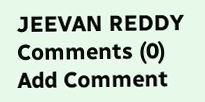JEEVAN REDDY
Comments (0)
Add Comment